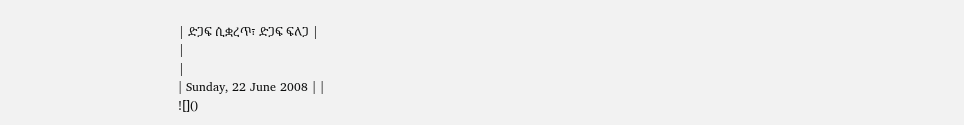| ድጋፍ ሲቋረጥ፣ ድጋፍ ፍለጋ |
|
|
| Sunday, 22 June 2008 | |
![]()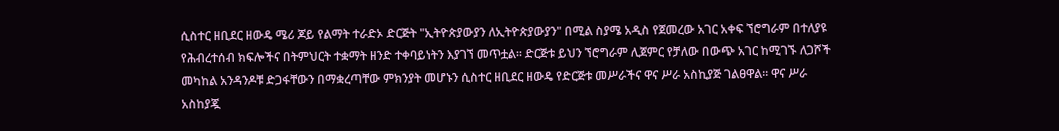ሲስተር ዘቢደር ዘውዴ ሜሪ ጆይ የልማት ተራድኦ ድርጅት "ኢትዮጵያውያን ለኢትዮጵያውያን" በሚል ስያሜ አዲስ የጀመረው አገር አቀፍ ኘሮግራም በተለያዩ የሕብረተሰብ ክፍሎችና በትምህርት ተቋማት ዘንድ ተቀባይነትን እያገኘ መጥቷል፡፡ ድርጅቱ ይህን ኘሮግራም ሊጀምር የቻለው በውጭ አገር ከሚገኙ ለጋሾች መካከል አንዳንዶቹ ድጋፋቸውን በማቋረጣቸው ምክንያት መሆኑን ሲስተር ዘቢደር ዘውዴ የድርጅቱ መሥራችና ዋና ሥራ አስኪያጅ ገልፀዋል፡፡ ዋና ሥራ አስከያጇ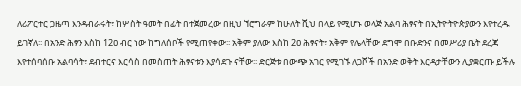ለሪፖርተር ጋዜጣ እንዳብራሩት፣ ከሦስት ዓመት በፊት በተጀመረው በዚህ ኘሮግራም ከሁለት ሺህ በላይ የሚሆኑ ወላጅ አልባ ሕፃናት በኢትዮትዮጵያውን እየተረዱ ይገኛለ፡፡ በአንድ ሕፃን እስከ 12ዐ ብር ነው ከግለሰቦች የሚጠየቀው፡፡ አቅም ያለው እስከ 2ዐ ሕፃናት፣ አቅም የሌላቸው ደግሞ በቡድንና በመሥሪያ ቤት ደረጃ እየተሰባሰቡ አልባሳት፣ ደብተርና እርሳስ በመስጠት ሕፃናቱን እያሳደጉ ናቸው፡፡ ድርጅቱ በውጭ አገር የሚገኙ ለጋሾች በአንድ ወቅት እርዳታቸውን ሊያቋርጡ ይችሉ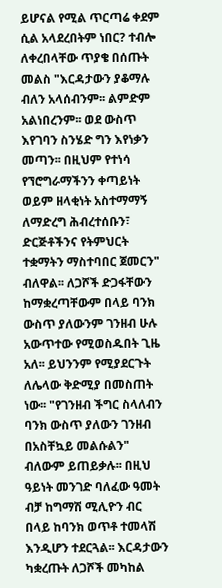ይሆናል የሚል ጥርጣሬ ቀደም ሲል አላደረበትም ነበር? ተብሎ ለቀረበላቸው ጥያቄ በሰጡት መልስ "እርዳታውን ያቆማሉ ብለን አላሰብንም፡፡ ልምድም አልነበረንም፡፡ ወደ ውስጥ እየገባን ስንሄድ ግን እየነቃን መጣን፡፡ በዚህም የተነሳ የኘሮግራማችንን ቀጣይነት ወይም ዘላቂነት አስተማማኝ ለማድረግ ሕብረተሰቡን፣ ድርጅቶችንና የትምህርት ተቋማትን ማስተባበር ጀመርን" ብለዋል፡፡ ለጋሾች ድጋፋቸውን ከማቋረጣቸውም በላይ ባንክ ውስጥ ያለውንም ገንዘብ ሁሉ አውጥተው የሚወስዱበት ጊዜ አለ፡፡ ይህንንም የሚያደርጉት ለሌላው ቅድሚያ በመስጠት ነው፡፡ "የገንዘብ ችግር ስላለብን ባንክ ውስጥ ያለውን ገንዘብ በአስቸኳይ መልሱልን" ብለውም ይጠይቃሉ፡፡ በዚህ ዓይነት መንገድ ባለፈው ዓመት ብቻ ከግማሽ ሚሊዮን ብር በላይ ከባንክ ወጥቶ ተመላሽ እንዲሆን ተደርጓል፡፡ እርዳታውን ካቋረጡት ለጋሾች መካከል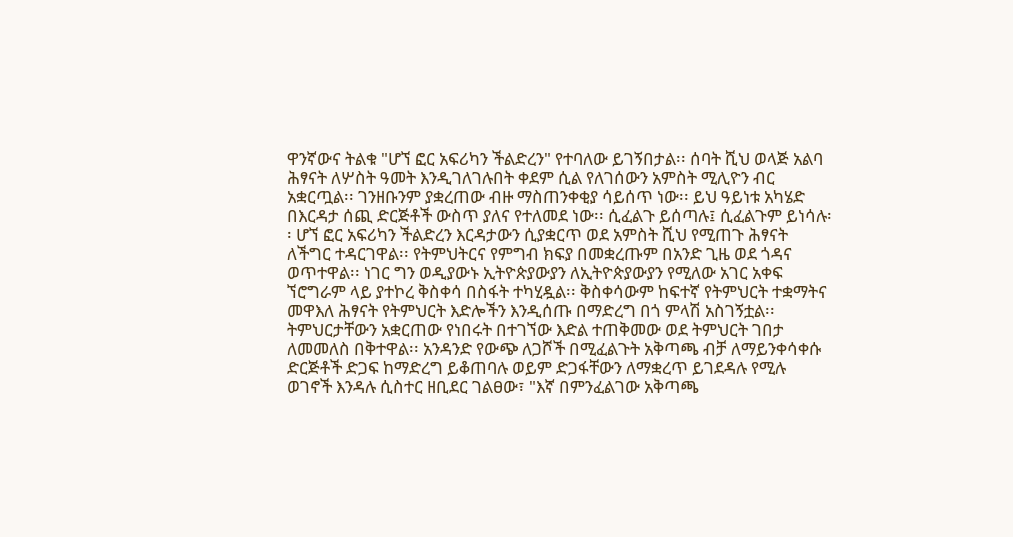ዋንኛውና ትልቁ "ሆኘ ፎር አፍሪካን ችልድረን" የተባለው ይገኝበታል፡፡ ሰባት ሺህ ወላጅ አልባ ሕፃናት ለሦስት ዓመት እንዲገለገሉበት ቀደም ሲል የለገሰውን አምስት ሚሊዮን ብር አቋርጧል፡፡ ገንዘቡንም ያቋረጠው ብዙ ማስጠንቀቂያ ሳይሰጥ ነው፡፡ ይህ ዓይነቱ አካሄድ በእርዳታ ሰጪ ድርጅቶች ውስጥ ያለና የተለመደ ነው፡፡ ሲፈልጉ ይሰጣሉ፤ ሲፈልጉም ይነሳሉ፡፡ ሆኘ ፎር አፍሪካን ችልድረን እርዳታውን ሲያቋርጥ ወደ አምስት ሺህ የሚጠጉ ሕፃናት ለችግር ተዳርገዋል፡፡ የትምህትርና የምግብ ክፍያ በመቋረጡም በአንድ ጊዜ ወደ ጎዳና ወጥተዋል፡፡ ነገር ግን ወዲያውኑ ኢትዮጵያውያን ለኢትዮጵያውያን የሚለው አገር አቀፍ ኘሮግራም ላይ ያተኮረ ቅስቀሳ በስፋት ተካሂዷል፡፡ ቅስቀሳውም ከፍተኛ የትምህርት ተቋማትና መዋእለ ሕፃናት የትምህርት እድሎችን እንዲሰጡ በማድረግ በጎ ምላሽ አስገኝቷል፡፡ ትምህርታቸውን አቋርጠው የነበሩት በተገኘው እድል ተጠቅመው ወደ ትምህርት ገበታ ለመመለስ በቅተዋል፡፡ አንዳንድ የውጭ ለጋሾች በሚፈልጉት አቅጣጫ ብቻ ለማይንቀሳቀሱ ድርጅቶች ድጋፍ ከማድረግ ይቆጠባሉ ወይም ድጋፋቸውን ለማቋረጥ ይገደዳሉ የሚሉ ወገኖች እንዳሉ ሲስተር ዘቢደር ገልፀው፣ "እኛ በምንፈልገው አቅጣጫ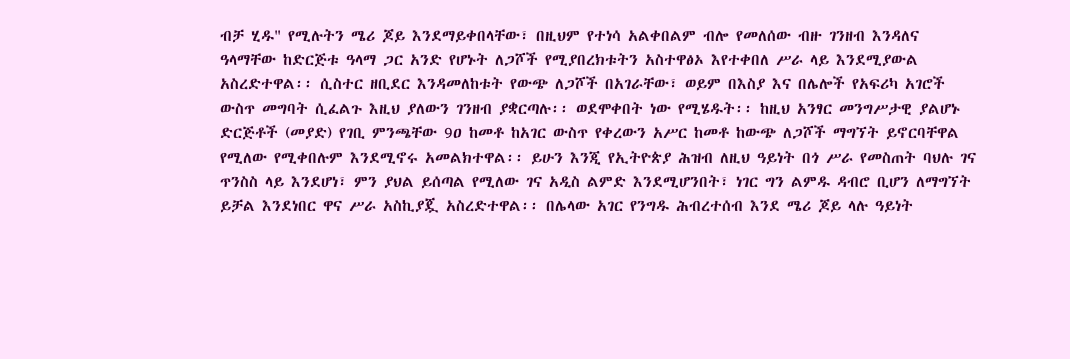ብቻ ሂዱ" የሚሉትን ሜሪ ጆይ እንደማይቀበላቸው፣ በዚህም የተነሳ አልቀበልም ብሎ የመለሰው ብዙ ገንዘብ እንዳለና ዓላማቸው ከድርጅቱ ዓላማ ጋር አንድ የሆኑት ለጋሾች የሚያበረክቱትን አስተዋፅኦ እየተቀበለ ሥራ ላይ እንደሚያውል አስረድተዋል፡፡ ሲስተር ዘቢደር እንዳመለከቱት የውጭ ለጋሾች በአገራቸው፣ ወይም በእስያ እና በሌሎች የአፍሪካ አገሮች ውስጥ መግባት ሲፈልጉ እዚህ ያለውን ገንዘብ ያቋርጣሉ፡፡ ወደሞቀበት ነው የሚሄዱት፡፡ ከዚህ አንፃር መንግሥታዊ ያልሆኑ ድርጅቶች (መያድ) የገቢ ምንጫቸው 9ዐ ከመቶ ከአገር ውስጥ የቀረውን አሥር ከመቶ ከውጭ ለጋሾች ማግኘት ይኖርባቸዋል የሚለው የሚቀበሉም እንደሚኖሩ አመልክተዋል፡፡ ይሁን እንጂ የኢትዮጵያ ሕዝብ ለዚህ ዓይነት በጎ ሥራ የመስጠት ባህሉ ገና ጥንስስ ላይ እንደሆነ፣ ምን ያህል ይሰጣል የሚለው ገና አዲስ ልምድ እንደሚሆንበት፣ ነገር ግን ልምዱ ዳብሮ ቢሆን ለማግኘት ይቻል እንደነበር ዋና ሥራ አስኪያጇ አስረድተዋል፡፡ በሌላው አገር የንግዱ ሕብረተሰብ እንደ ሜሪ ጆይ ላሉ ዓይነት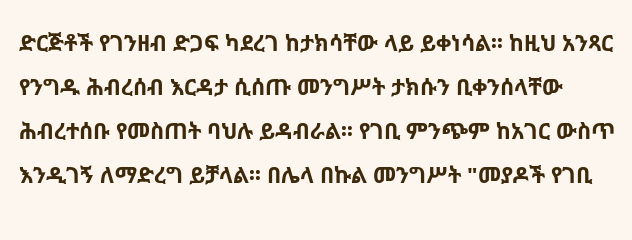ድርጅቶች የገንዘብ ድጋፍ ካደረገ ከታክሳቸው ላይ ይቀነሳል፡፡ ከዚህ አንጻር የንግዱ ሕብረሰብ እርዳታ ሲሰጡ መንግሥት ታክሱን ቢቀንሰላቸው ሕብረተሰቡ የመስጠት ባህሉ ይዳብራል፡፡ የገቢ ምንጭም ከአገር ውስጥ እንዲገኝ ለማድረግ ይቻላል፡፡ በሌላ በኩል መንግሥት "መያዶች የገቢ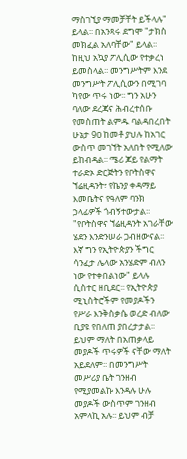ማስገኚያ ማመቻቸት ይችላሉ" ይላል፡፡ በአንጻሩ ደግሞ "ታክስ መክፈል አለባቸው" ይላል፡፡ ከዚህ አኳያ ፖሊሲው የተቃረነ ይመስላል፡፡ መንግሥትም እንደ መንግሥት ፖሊሲውን በሚገባ ካየው ጥሩ ነው፡፡ ግን አሁን ባለው ደረጃና ሕብረተሰቡ የመስጠት ልምዱ ባልዳበረበት ሁኔታ 9ዐ ከመቶ ያህሉ ከአገር ውስጥ መገኘት አለበት የሚለው ይከብዳል፡፡ ሜሪ ጆይ የልማት ተራድኦ ድርጅትን የቦትስዋና ኘሬዚዳንት፣ የኬንያ ቀዳማይ እመቤትና የዓለም ባንክ ኃላፊዎች ጎብኝተውታል፡፡ "የቦትስዋና ኘሬዚዳንት አገራቸው ሄደን እንድንሠራ ጋብዘውናል፡፡ እኛ ግን የኢትዮጵያን ችግር ሳንፈታ ሌላው አንሄድም ብለን ነው የተቀበልነው" ይላሉ ሲስተር ዘቢደር፡፡ የኢትዮጵያ ሚኒስትሮችም የመያዶችን የሥራ እንቅስቃሴ ወረድ ብለው ቢያዩ የበለጠ ያበረታታል፡፡ ይህም ማለት በአጠቃላይ መያዶች ጥሩዎች ናቸው ማለት አይደለም፡፡ በመንግሥት መሥሪያ ቤት ገንዘብ የሚያመልኩ እንዳሉ ሁሉ መያዶች ውስጥም ገንዘብ አምላኪ አሉ፡፡ ይህም ብቻ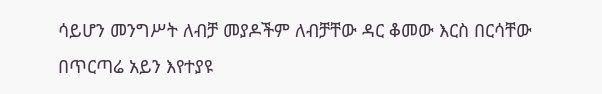ሳይሆን መንግሥት ለብቻ መያዶችም ለብቻቸው ዳር ቆመው እርስ በርሳቸው በጥርጣሬ አይን እየተያዩ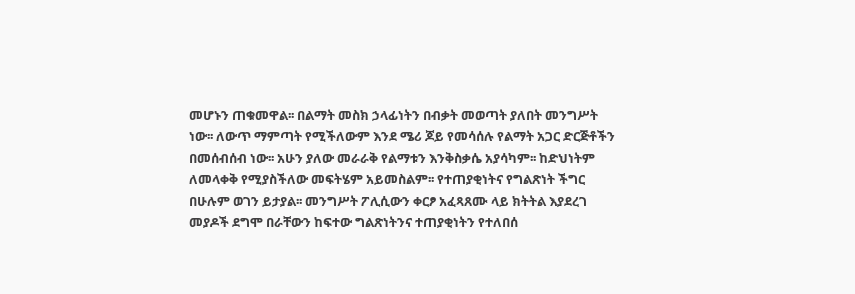መሆኑን ጠቁመዋል፡፡ በልማት መስክ ኃላፊነትን በብቃት መወጣት ያለበት መንግሥት ነው፡፡ ለውጥ ማምጣት የሚችለውም እንደ ሜሪ ጆይ የመሳሰሉ የልማት አጋር ድርጅቶችን በመሰብሰብ ነው፡፡ አሁን ያለው መራራቅ የልማቱን እንቅስቃሴ አያሳካም፡፡ ከድህነትም ለመላቀቅ የሚያስችለው መፍትሄም አይመስልም፡፡ የተጠያቂነትና የግልጽነት ችግር በሁሉም ወገን ይታያል፡፡ መንግሥት ፖሊሲውን ቀርፆ አፈጻጸሙ ላይ ክትትል እያደረገ መያዶች ደግሞ በራቸውን ከፍተው ግልጽነትንና ተጠያቂነትን የተለበሰ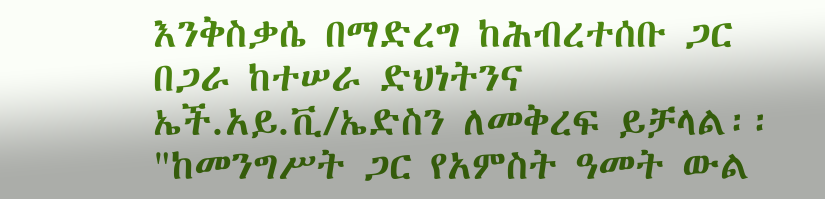እንቅስቃሴ በማድረግ ከሕብረተሰቡ ጋር በጋራ ከተሠራ ድህነትንና ኤች.አይ.ቪ/ኤድስን ለመቅረፍ ይቻላል፡፡ "ከመንግሥት ጋር የአምስት ዓመት ውል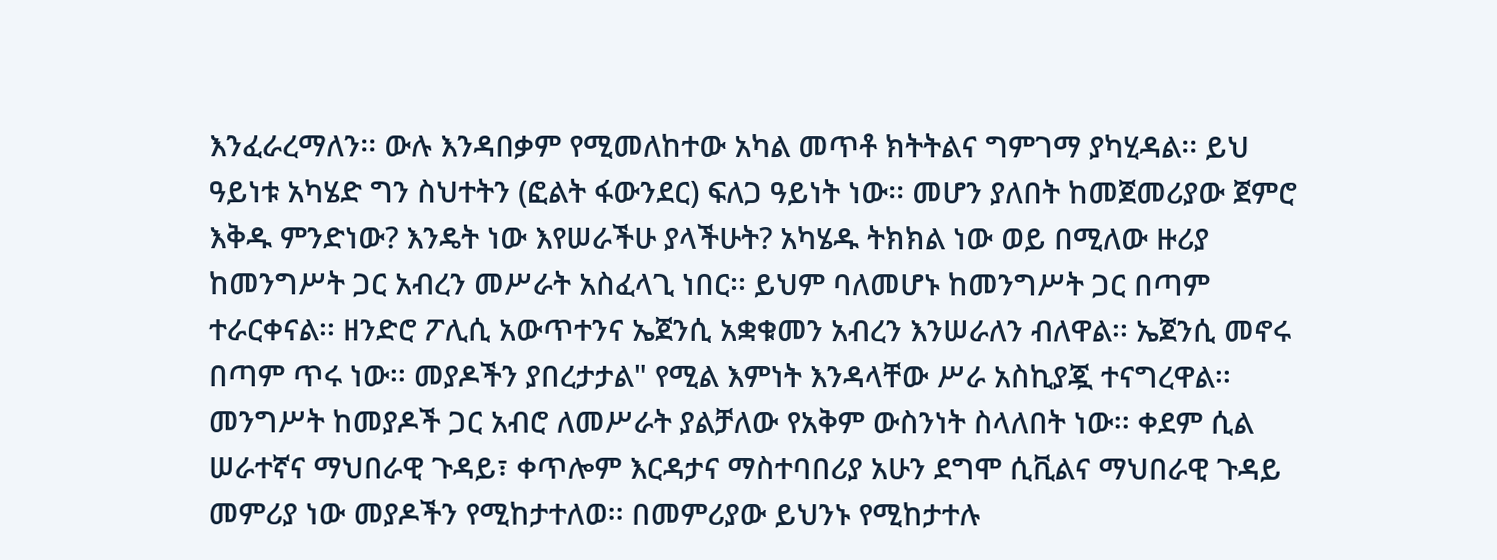እንፈራረማለን፡፡ ውሉ እንዳበቃም የሚመለከተው አካል መጥቶ ክትትልና ግምገማ ያካሂዳል፡፡ ይህ ዓይነቱ አካሄድ ግን ስህተትን (ፎልት ፋውንደር) ፍለጋ ዓይነት ነው፡፡ መሆን ያለበት ከመጀመሪያው ጀምሮ እቅዱ ምንድነው? እንዴት ነው እየሠራችሁ ያላችሁት? አካሄዱ ትክክል ነው ወይ በሚለው ዙሪያ ከመንግሥት ጋር አብረን መሥራት አስፈላጊ ነበር፡፡ ይህም ባለመሆኑ ከመንግሥት ጋር በጣም ተራርቀናል፡፡ ዘንድሮ ፖሊሲ አውጥተንና ኤጀንሲ አቋቁመን አብረን እንሠራለን ብለዋል፡፡ ኤጀንሲ መኖሩ በጣም ጥሩ ነው፡፡ መያዶችን ያበረታታል" የሚል እምነት እንዳላቸው ሥራ አስኪያጇ ተናግረዋል፡፡ መንግሥት ከመያዶች ጋር አብሮ ለመሥራት ያልቻለው የአቅም ውስንነት ስላለበት ነው፡፡ ቀደም ሲል ሠራተኛና ማህበራዊ ጉዳይ፣ ቀጥሎም እርዳታና ማስተባበሪያ አሁን ደግሞ ሲቪልና ማህበራዊ ጉዳይ መምሪያ ነው መያዶችን የሚከታተለወ፡፡ በመምሪያው ይህንኑ የሚከታተሉ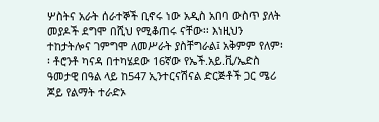ሦስትና አራት ሰራተኞች ቢኖሩ ነው አዲስ አበባ ውስጥ ያለት መያዶች ደግሞ በሺህ የሚቆጠሩ ናቸው፡፡ እነዚህን ተከታትሎና ገምግሞ ለመሥራት ያስቸግራል፤ አቅምም የለም፡፡ ቶሮንቶ ካናዳ በተካሄደው 16ኛው የኤች.አይ.ቪ/ኤድስ ዓመታዊ በዓል ላይ ከ547 ኢንተርናሽናል ድርጅቶች ጋር ሜሪ ጆይ የልማት ተራድኦ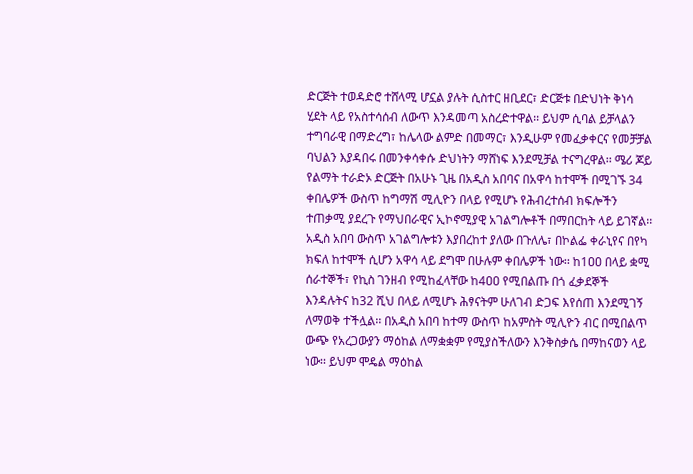ድርጅት ተወዳድሮ ተሸላሚ ሆኗል ያሉት ሲስተር ዘቢደር፣ ድርጅቱ በድህነት ቅነሳ ሂደት ላይ የአስተሳሰብ ለውጥ እንዳመጣ አስረድተዋል፡፡ ይህም ሲባል ይቻላልን ተግባራዊ በማድረግ፣ ከሌላው ልምድ በመማር፣ እንዲሁም የመፈቃቀርና የመቻቻል ባህልን እያዳበሩ በመንቀሳቀሱ ድህነትን ማሸነፍ እንደሚቻል ተናግረዋል፡፡ ሜሪ ጆይ የልማት ተራድኦ ድርጅት በአሁኑ ጊዜ በአዲስ አበባና በአዋሳ ከተሞች በሚገኙ 34 ቀበሌዎች ውስጥ ከግማሽ ሚሊዮን በላይ የሚሆኑ የሕብረተሰብ ክፍሎችን ተጠቃሚ ያደረጉ የማህበራዊና ኢኮኖሚያዊ አገልግሎቶች በማበርከት ላይ ይገኛል፡፡ አዲስ አበባ ውስጥ አገልግሎቱን እያበረከተ ያለው በጉለሌ፣ በኮልፌ ቀራኒየና በየካ ክፍለ ከተሞች ሲሆን አዋሳ ላይ ደግሞ በሁሉም ቀበሌዎች ነው፡፡ ከ1ዐዐ በላይ ቋሚ ሰራተኞች፣ የኪስ ገንዘብ የሚከፈላቸው ከ4ዐዐ የሚበልጡ በጎ ፈቃደኞች እንዳሉትና ከ32 ሺህ በላይ ለሚሆኑ ሕፃናትም ሁለገብ ድጋፍ እየሰጠ እንደሚገኝ ለማወቅ ተችሏል፡፡ በአዲስ አበባ ከተማ ውስጥ ከአምስት ሚሊዮን ብር በሚበልጥ ውጭ የአረጋውያን ማዕከል ለማቋቋም የሚያስችለውን እንቅስቃሴ በማከናወን ላይ ነው፡፡ ይህም ሞዴል ማዕከል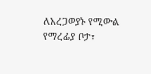ለአረጋወያኑ የሚውል የማረፊያ ቦታ፣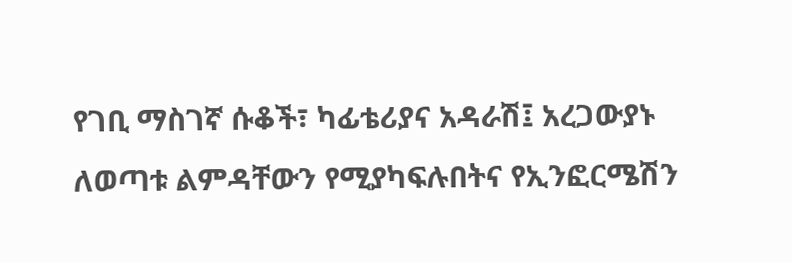የገቢ ማስገኛ ሱቆች፣ ካፊቴሪያና አዳራሽ፤ አረጋውያኑ ለወጣቱ ልምዳቸውን የሚያካፍሉበትና የኢንፎርሜሽን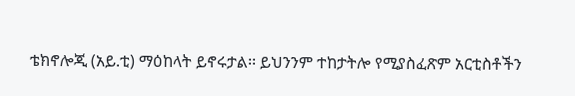ቴክኖሎጂ (አይ.ቲ) ማዕከላት ይኖሩታል፡፡ ይህንንም ተከታትሎ የሚያስፈጽም አርቲስቶችን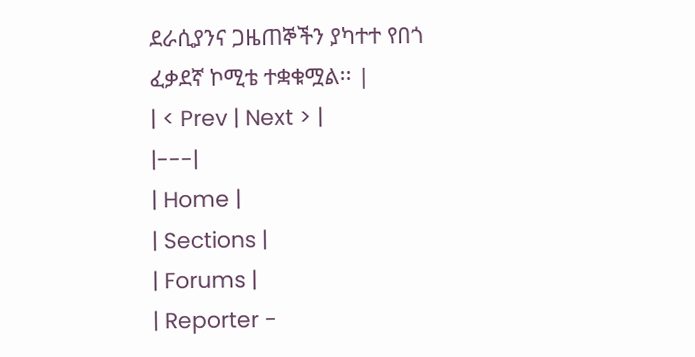ደራሲያንና ጋዜጠኞችን ያካተተ የበጎ ፈቃደኛ ኮሚቴ ተቋቁሟል፡፡ |
| < Prev | Next > |
|---|
| Home |
| Sections |
| Forums |
| Reporter -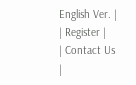English Ver. |
| Register |
| Contact Us |